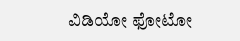ವಿಡಿಯೋ ಫೋಟೋ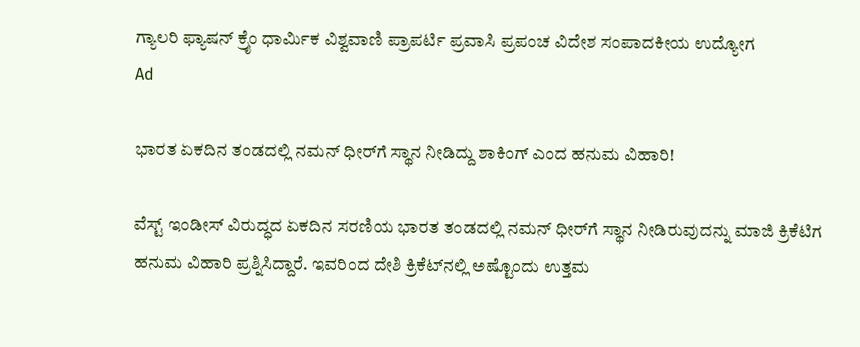ಗ್ಯಾಲರಿ ಫ್ಯಾಷನ್ ಕ್ರೈಂ ಧಾರ್ಮಿಕ ವಿಶ್ವವಾಣಿ ಪ್ರಾಪರ್ಟಿ ಪ್ರವಾಸಿ ಪ್ರಪಂಚ ವಿದೇಶ ಸಂಪಾದಕೀಯ ಉದ್ಯೋಗ
Ad

ಭಾರತ ಏಕದಿನ ತಂಡದಲ್ಲಿ ನಮನ್‌ ಧೀರ್‌ಗೆ ಸ್ಥಾನ ನೀಡಿದ್ದು ಶಾಕಿಂಗ್‌ ಎಂದ ಹನುಮ ವಿಹಾರಿ!

ವೆಸ್ಟ್‌ ಇಂಡೀಸ್‌ ವಿರುದ್ಧದ ಏಕದಿನ ಸರಣಿಯ ಭಾರತ ತಂಡದಲ್ಲಿ ನಮನ್‌ ಧೀರ್‌ಗೆ ಸ್ಥಾನ ನೀಡಿರುವುದನ್ನು ಮಾಜಿ ಕ್ರಿಕೆಟಿಗ ಹನುಮ ವಿಹಾರಿ ಪ್ರಶ್ನಿಸಿದ್ದಾರೆ. ಇವರಿಂದ ದೇಶಿ ಕ್ರಿಕೆಟ್‌ನಲ್ಲಿ ಅಷ್ಟೊಂದು ಉತ್ತಮ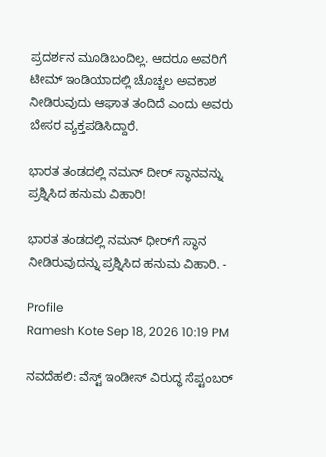ಪ್ರದರ್ಶನ ಮೂಡಿಬಂದಿಲ್ಲ. ಆದರೂ ಅವರಿಗೆ ಟೀಮ್‌ ಇಂಡಿಯಾದಲ್ಲಿ ಚೊಚ್ಚಲ ಅವಕಾಶ ನೀಡಿರುವುದು ಆಘಾತ ತಂದಿದೆ ಎಂದು ಅವರು ಬೇಸರ ವ್ಯಕ್ತಪಡಿಸಿದ್ದಾರೆ.

ಭಾರತ ತಂಡದಲ್ಲಿ ನಮನ್‌ ದೀರ್ ಸ್ಥಾನವನ್ನು ಪ್ರಶ್ನಿಸಿದ ಹನುಮ ವಿಹಾರಿ!

ಭಾರತ ತಂಡದಲ್ಲಿ ನಮನ್‌ ಧೀರ್‌ಗೆ ಸ್ಥಾನ ನೀಡಿರುವುದನ್ನು ಪ್ರಶ್ನಿಸಿದ ಹನುಮ ವಿಹಾರಿ. -

Profile
Ramesh Kote Sep 18, 2026 10:19 PM

ನವದೆಹಲಿ: ವೆಸ್ಟ್‌ ಇಂಡೀಸ್‌ ವಿರುದ್ಧ ಸೆಪ್ಟಂಬರ್‌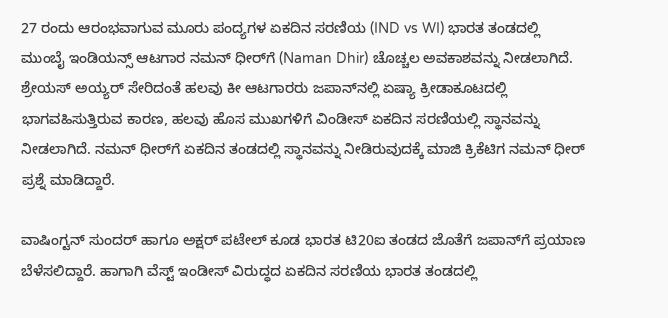27 ರಂದು ಆರಂಭವಾಗುವ ಮೂರು ಪಂದ್ಯಗಳ ಏಕದಿನ ಸರಣಿಯ (IND vs WI) ಭಾರತ ತಂಡದಲ್ಲಿ ಮುಂಬೈ ಇಂಡಿಯನ್ಸ್‌ ಆಟಗಾರ ನಮನ್‌ ಧೀರ್‌ಗೆ (Naman Dhir) ಚೊಚ್ಚಲ ಅವಕಾಶವನ್ನು ನೀಡಲಾಗಿದೆ. ಶ್ರೇಯಸ್‌ ಅಯ್ಯರ್‌ ಸೇರಿದಂತೆ ಹಲವು ಕೀ ಆಟಗಾರರು ಜಪಾನ್‌ನಲ್ಲಿ ಏಷ್ಯಾ ಕ್ರೀಡಾಕೂಟದಲ್ಲಿ ಭಾಗವಹಿಸುತ್ತಿರುವ ಕಾರಣ, ಹಲವು ಹೊಸ ಮುಖಗಳಿಗೆ ವಿಂಡೀಸ್‌ ಏಕದಿನ ಸರಣಿಯಲ್ಲಿ ಸ್ಥಾನವನ್ನು ನೀಡಲಾಗಿದೆ. ನಮನ್‌ ಧೀರ್‌ಗೆ ಏಕದಿನ ತಂಡದಲ್ಲಿ ಸ್ಥಾನವನ್ನು ನೀಡಿರುವುದಕ್ಕೆ ಮಾಜಿ ಕ್ರಿಕೆಟಿಗ ನಮನ್‌ ಧೀರ್‌ ಪ್ರಶ್ನೆ ಮಾಡಿದ್ದಾರೆ.

ವಾಷಿಂಗ್ಟನ್‌ ಸುಂದರ್‌ ಹಾಗೂ ಅಕ್ಷರ್‌ ಪಟೇಲ್‌ ಕೂಡ ಭಾರತ ಟಿ20ಐ ತಂಡದ ಜೊತೆಗೆ ಜಪಾನ್‌ಗೆ ಪ್ರಯಾಣ ಬೆಳೆಸಲಿದ್ದಾರೆ. ಹಾಗಾಗಿ ವೆಸ್ಟ್‌ ಇಂಡೀಸ್‌ ವಿರುದ್ಧದ ಏಕದಿನ ಸರಣಿಯ ಭಾರತ ತಂಡದಲ್ಲಿ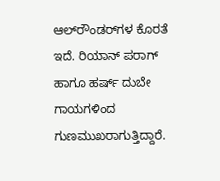ಆಲ್‌ರೌಂಡರ್‌ಗಳ ಕೊರತೆ ಇದೆ. ರಿಯಾನ್‌ ಪರಾಗ್‌ ಹಾಗೂ ಹರ್ಷ್‌ ದುಬೇ ಗಾಯಗಳಿಂದ ಗುಣಮುಖರಾಗುತ್ತಿದ್ದಾರೆ.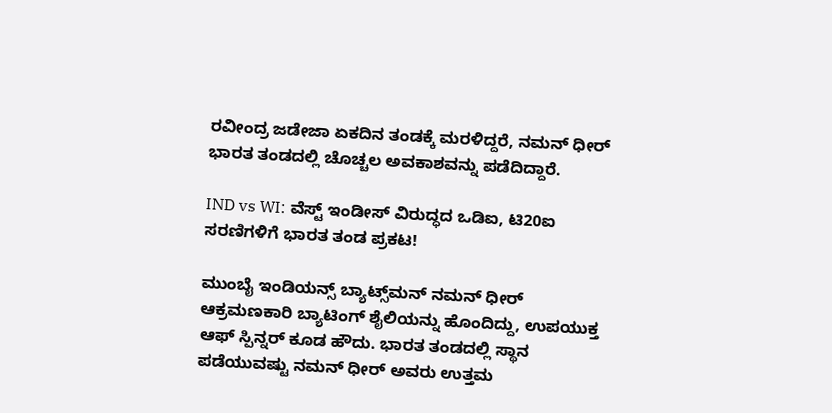ರವೀಂದ್ರ ಜಡೇಜಾ ಏಕದಿನ ತಂಡಕ್ಕೆ ಮರಳಿದ್ದರೆ, ನಮನ್‌ ಧೀರ್‌ ಭಾರತ ತಂಡದಲ್ಲಿ ಚೊಚ್ಚಲ ಅವಕಾಶವನ್ನು ಪಡೆದಿದ್ದಾರೆ.

IND vs WI: ವೆಸ್ಟ್‌ ಇಂಡೀಸ್‌ ವಿರುದ್ಧದ ಒಡಿಐ, ಟಿ20ಐ ಸರಣಿಗಳಿಗೆ ಭಾರತ ತಂಡ ಪ್ರಕಟ!

ಮುಂಬೈ ಇಂಡಿಯನ್ಸ್‌ ಬ್ಯಾಟ್ಸ್‌ಮನ್‌ ನಮನ್‌ ಧೀರ್‌ ಆಕ್ರಮಣಕಾರಿ ಬ್ಯಾಟಿಂಗ್‌ ಶೈಲಿಯನ್ನು ಹೊಂದಿದ್ದು, ಉಪಯುಕ್ತ ಆಫ್‌ ಸ್ಪಿನ್ನರ್‌ ಕೂಡ ಹೌದು. ಭಾರತ ತಂಡದಲ್ಲಿ ಸ್ಥಾನ ಪಡೆಯುವಷ್ಟು ನಮನ್‌ ಧೀರ್‌ ಅವರು ಉತ್ತಮ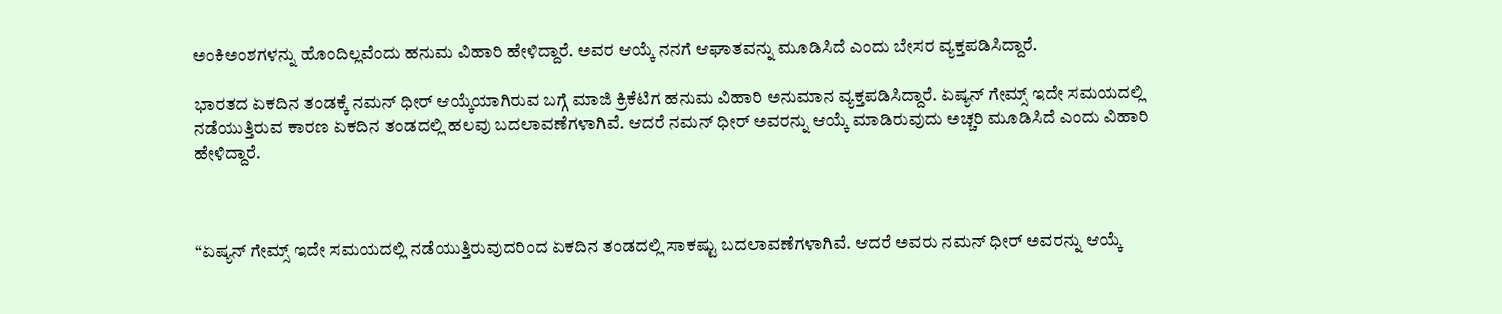ಅಂಕಿಅಂಶಗಳನ್ನು ಹೊಂದಿಲ್ಲವೆಂದು ಹನುಮ ವಿಹಾರಿ ಹೇಳಿದ್ದಾರೆ. ಅವರ ಆಯ್ಕೆ ನನಗೆ ಆಘಾತವನ್ನು ಮೂಡಿಸಿದೆ ಎಂದು ಬೇಸರ ವ್ಯಕ್ತಪಡಿಸಿದ್ದಾರೆ.

ಭಾರತದ ಏಕದಿನ ತಂಡಕ್ಕೆ ನಮನ್ ಧೀರ್ ಆಯ್ಕೆಯಾಗಿರುವ ಬಗ್ಗೆ ಮಾಜಿ ಕ್ರಿಕೆಟಿಗ ಹನುಮ ವಿಹಾರಿ ಅನುಮಾನ ವ್ಯಕ್ತಪಡಿಸಿದ್ದಾರೆ. ಏಷ್ಯನ್ ಗೇಮ್ಸ್ ಇದೇ ಸಮಯದಲ್ಲಿ ನಡೆಯುತ್ತಿರುವ ಕಾರಣ ಏಕದಿನ ತಂಡದಲ್ಲಿ ಹಲವು ಬದಲಾವಣೆಗಳಾಗಿವೆ. ಆದರೆ ನಮನ್ ಧೀರ್ ಅವರನ್ನು ಆಯ್ಕೆ ಮಾಡಿರುವುದು ಅಚ್ಚರಿ ಮೂಡಿಸಿದೆ ಎಂದು ವಿಹಾರಿ ಹೇಳಿದ್ದಾರೆ.



“ಏಷ್ಯನ್ ಗೇಮ್ಸ್ ಇದೇ ಸಮಯದಲ್ಲಿ ನಡೆಯುತ್ತಿರುವುದರಿಂದ ಏಕದಿನ ತಂಡದಲ್ಲಿ ಸಾಕಷ್ಟು ಬದಲಾವಣೆಗಳಾಗಿವೆ. ಆದರೆ ಅವರು ನಮನ್ ಧೀರ್ ಅವರನ್ನು ಆಯ್ಕೆ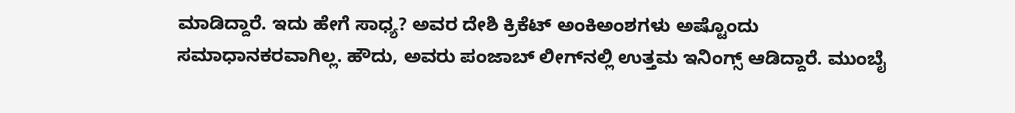ಮಾಡಿದ್ದಾರೆ. ಇದು ಹೇಗೆ ಸಾಧ್ಯ? ಅವರ ದೇಶಿ ಕ್ರಿಕೆಟ್ ಅಂಕಿಅಂಶಗಳು ಅಷ್ಟೊಂದು ಸಮಾಧಾನಕರವಾಗಿಲ್ಲ. ಹೌದು, ಅವರು ಪಂಜಾಬ್ ಲೀಗ್‌ನಲ್ಲಿ ಉತ್ತಮ ಇನಿಂಗ್ಸ್ ಆಡಿದ್ದಾರೆ. ಮುಂಬೈ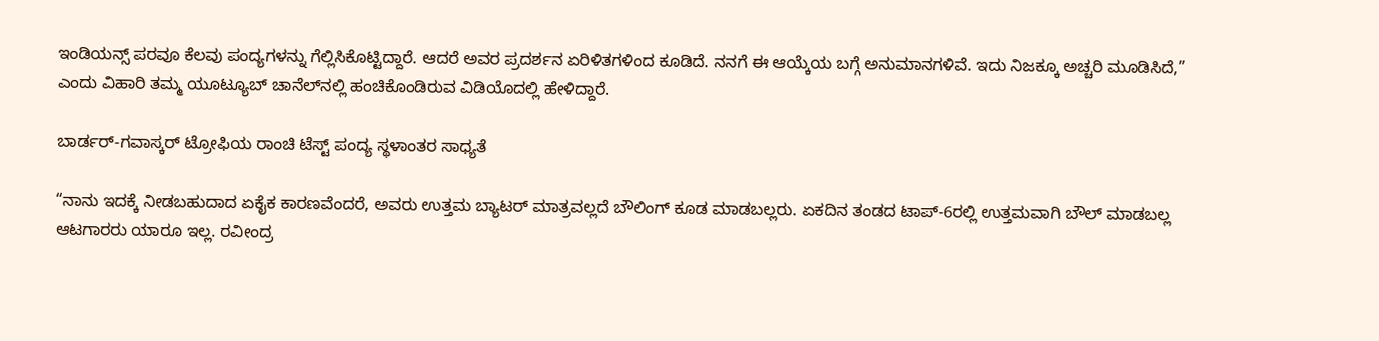ಇಂಡಿಯನ್ಸ್ ಪರವೂ ಕೆಲವು ಪಂದ್ಯಗಳನ್ನು ಗೆಲ್ಲಿಸಿಕೊಟ್ಟಿದ್ದಾರೆ. ಆದರೆ ಅವರ ಪ್ರದರ್ಶನ ಏರಿಳಿತಗಳಿಂದ ಕೂಡಿದೆ. ನನಗೆ ಈ ಆಯ್ಕೆಯ ಬಗ್ಗೆ ಅನುಮಾನಗಳಿವೆ. ಇದು ನಿಜಕ್ಕೂ ಅಚ್ಚರಿ ಮೂಡಿಸಿದೆ,” ಎಂದು ವಿಹಾರಿ ತಮ್ಮ ಯೂಟ್ಯೂಬ್ ಚಾನೆಲ್‌ನಲ್ಲಿ ಹಂಚಿಕೊಂಡಿರುವ ವಿಡಿಯೊದಲ್ಲಿ ಹೇಳಿದ್ದಾರೆ.

ಬಾರ್ಡರ್-ಗವಾಸ್ಕರ್ ಟ್ರೋಫಿಯ ರಾಂಚಿ ಟೆಸ್ಟ್ ಪಂದ್ಯ ಸ್ಥಳಾಂತರ ಸಾಧ್ಯತೆ

“ನಾನು ಇದಕ್ಕೆ ನೀಡಬಹುದಾದ ಏಕೈಕ ಕಾರಣವೆಂದರೆ, ಅವರು ಉತ್ತಮ ಬ್ಯಾಟರ್ ಮಾತ್ರವಲ್ಲದೆ ಬೌಲಿಂಗ್ ಕೂಡ ಮಾಡಬಲ್ಲರು. ಏಕದಿನ ತಂಡದ ಟಾಪ್-6ರಲ್ಲಿ ಉತ್ತಮವಾಗಿ ಬೌಲ್‌ ಮಾಡಬಲ್ಲ ಆಟಗಾರರು ಯಾರೂ ಇಲ್ಲ. ರವೀಂದ್ರ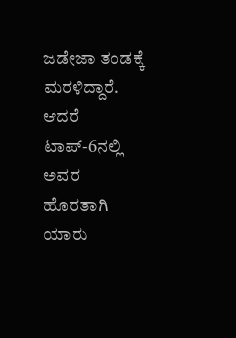ಜಡೇಜಾ ತಂಡಕ್ಕೆ ಮರಳಿದ್ದಾರೆ. ಆದರೆ ಟಾಪ್-6ನಲ್ಲಿ ಅವರ ಹೊರತಾಗಿ ಯಾರು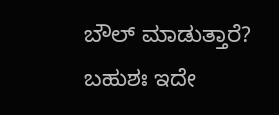ಬೌಲ್‌ ಮಾಡುತ್ತಾರೆ? ಬಹುಶಃ ಇದೇ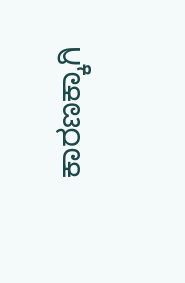ಕಾರಣಕ್ಕಾಗಿ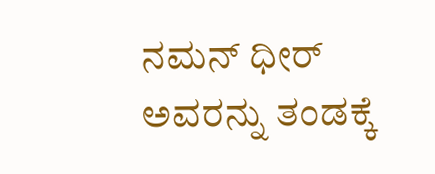ನಮನ್ ಧೀರ್ ಅವರನ್ನು ತಂಡಕ್ಕೆ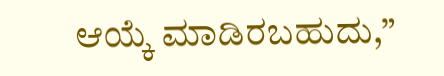ಆಯ್ಕೆ ಮಾಡಿರಬಹುದು,”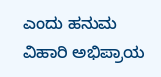ಎಂದು ಹನುಮ ವಿಹಾರಿ ಅಭಿಪ್ರಾಯ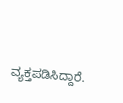ವ್ಯಕ್ತಪಡಿಸಿದ್ದಾರೆ.